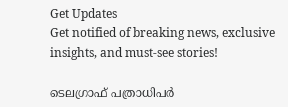Get Updates
Get notified of breaking news, exclusive insights, and must-see stories!

ടെലഗ്രാഫ് പത്രാധിപർ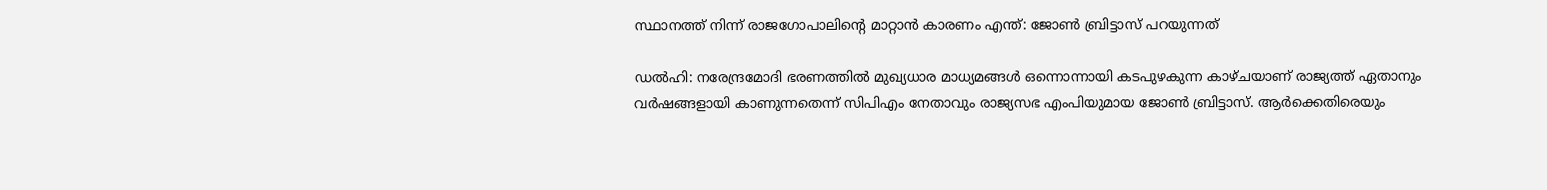സ്ഥാനത്ത് നിന്ന് രാജഗോപാലിന്റെ മാറ്റാന്‍ കാരണം എന്ത്: ജോണ്‍ ബ്രിട്ടാസ് പറയുന്നത്

ഡല്‍ഹി: നരേന്ദ്രമോദി ഭരണത്തിൽ മുഖ്യധാര മാധ്യമങ്ങൾ ഒന്നൊന്നായി കടപുഴകുന്ന കാഴ്ചയാണ് രാജ്യത്ത് ഏതാനും വർഷങ്ങളായി കാണുന്നതെന്ന് സിപിഎം നേതാവും രാജ്യസഭ എംപിയുമായ ജോണ്‍ ബ്രിട്ടാസ്. ആർക്കെതിരെയും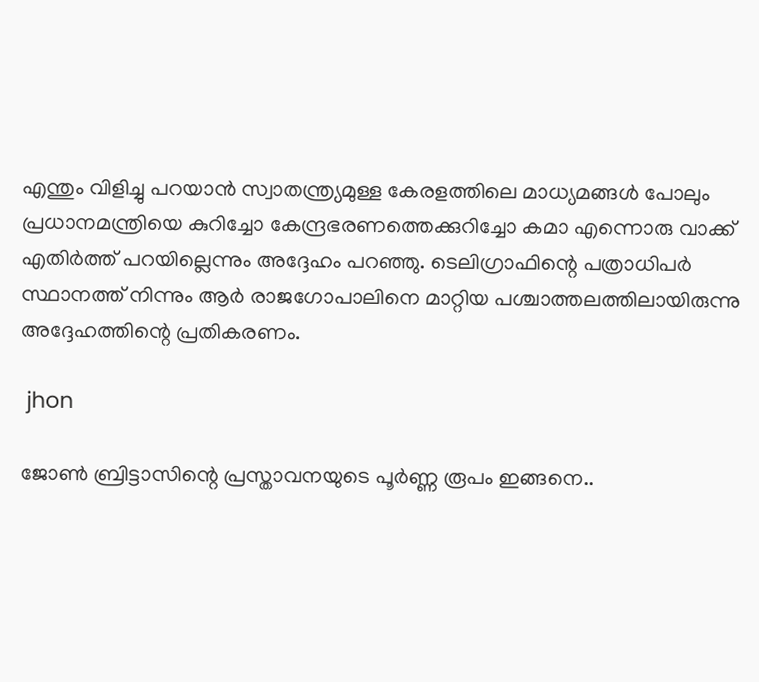എന്തും വിളിച്ചു പറയാൻ സ്വാതന്ത്ര്യമുള്ള കേരളത്തിലെ മാധ്യമങ്ങൾ പോലും പ്രധാനമന്ത്രിയെ കുറിച്ചോ കേന്ദ്രഭരണത്തെക്കുറിച്ചോ കമാ എന്നൊരു വാക്ക് എതിർത്ത് പറയില്ലെന്നും അദ്ദേഹം പറഞ്ഞു. ടെലിഗ്രാഫിന്റെ പത്രാധിപർ സ്ഥാനത്ത് നിന്നും ആർ രാജഗോപാലിനെ മാറ്റിയ പശ്ചാത്തലത്തിലായിരുന്നു അദ്ദേഹത്തിന്റെ പ്രതികരണം.

 jhon

ജോണ്‍ ബ്രിട്ടാസിന്റെ പ്രസ്താവനയുടെ പൂർണ്ണ രൂപം ഇങ്ങനെ..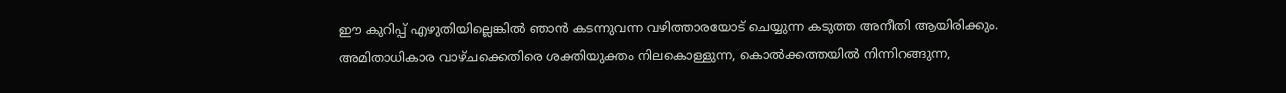ഈ കുറിപ്പ് എഴുതിയില്ലെങ്കിൽ ഞാൻ കടന്നുവന്ന വഴിത്താരയോട് ചെയ്യുന്ന കടുത്ത അനീതി ആയിരിക്കും. അമിതാധികാര വാഴ്ചക്കെതിരെ ശക്തിയുക്തം നിലകൊള്ളുന്ന, കൊൽക്കത്തയിൽ നിന്നിറങ്ങുന്ന,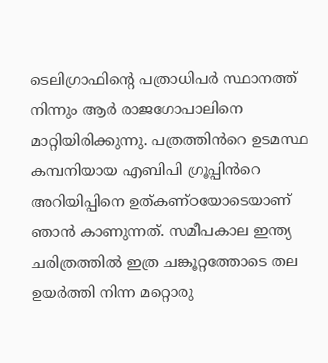ടെലിഗ്രാഫിന്റെ പത്രാധിപർ സ്ഥാനത്ത് നിന്നും ആർ രാജഗോപാലിനെ മാറ്റിയിരിക്കുന്നു. പത്രത്തിൻറെ ഉടമസ്ഥ കമ്പനിയായ എബിപി ഗ്രൂപ്പിൻറെ അറിയിപ്പിനെ ഉത്കണ്ഠയോടെയാണ് ഞാൻ കാണുന്നത്. സമീപകാല ഇന്ത്യ ചരിത്രത്തിൽ ഇത്ര ചങ്കൂറ്റത്തോടെ തല ഉയർത്തി നിന്ന മറ്റൊരു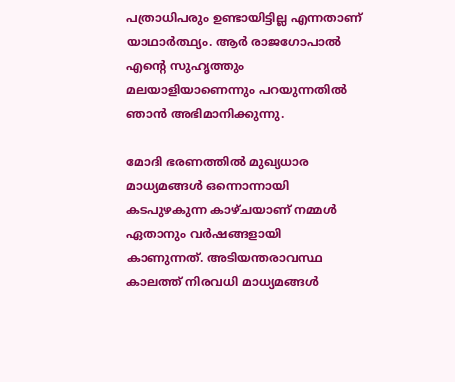പത്രാധിപരും ഉണ്ടായിട്ടില്ല എന്നതാണ് യാഥാർത്ഥ്യം. ആർ രാജഗോപാൽ എന്റെ സുഹൃത്തും മലയാളിയാണെന്നും പറയുന്നതിൽ ഞാൻ അഭിമാനിക്കുന്നു.

മോദി ഭരണത്തിൽ മുഖ്യധാര മാധ്യമങ്ങൾ ഒന്നൊന്നായി കടപുഴകുന്ന കാഴ്ചയാണ് നമ്മൾ ഏതാനും വർഷങ്ങളായി കാണുന്നത്. അടിയന്തരാവസ്ഥ കാലത്ത് നിരവധി മാധ്യമങ്ങൾ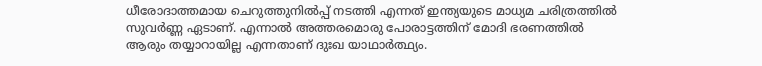ധീരോദാത്തമായ ചെറുത്തുനിൽപ്പ് നടത്തി എന്നത് ഇന്ത്യയുടെ മാധ്യമ ചരിത്രത്തിൽ സുവർണ്ണ ഏടാണ്. എന്നാൽ അത്തരമൊരു പോരാട്ടത്തിന് മോദി ഭരണത്തിൽ ആരും തയ്യാറായില്ല എന്നതാണ് ദുഃഖ യാഥാർത്ഥ്യം.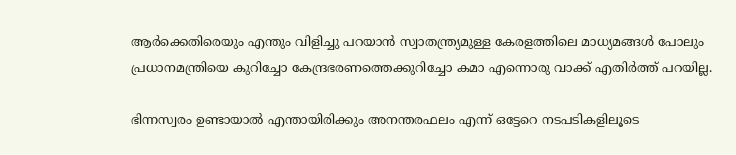ആർക്കെതിരെയും എന്തും വിളിച്ചു പറയാൻ സ്വാതന്ത്ര്യമുള്ള കേരളത്തിലെ മാധ്യമങ്ങൾ പോലും പ്രധാനമന്ത്രിയെ കുറിച്ചോ കേന്ദ്രഭരണത്തെക്കുറിച്ചോ കമാ എന്നൊരു വാക്ക് എതിർത്ത് പറയില്ല.

ഭിന്നസ്വരം ഉണ്ടായാൽ എന്തായിരിക്കും അനന്തരഫലം എന്ന് ഒട്ടേറെ നടപടികളിലൂടെ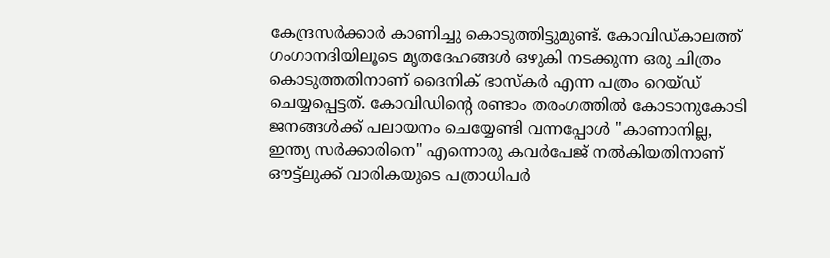കേന്ദ്രസർക്കാർ കാണിച്ചു കൊടുത്തിട്ടുമുണ്ട്. കോവിഡ്കാലത്ത് ഗംഗാനദിയിലൂടെ മൃതദേഹങ്ങൾ ഒഴുകി നടക്കുന്ന ഒരു ചിത്രം കൊടുത്തതിനാണ് ദൈനിക് ഭാസ്കർ എന്ന പത്രം റെയ്ഡ് ചെയ്യപ്പെട്ടത്. കോവിഡിന്റെ രണ്ടാം തരംഗത്തിൽ കോടാനുകോടി ജനങ്ങൾക്ക് പലായനം ചെയ്യേണ്ടി വന്നപ്പോൾ "കാണാനില്ല, ഇന്ത്യ സർക്കാരിനെ" എന്നൊരു കവർപേജ് നൽകിയതിനാണ് ഔട്ട്ലുക്ക് വാരികയുടെ പത്രാധിപർ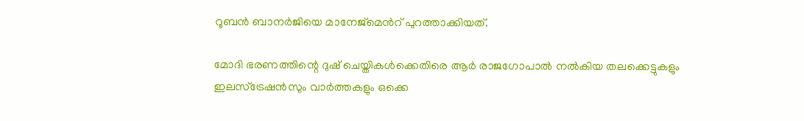റൂബൻ ബാനർജിയെ മാനേജ്മെൻറ് പുറത്താക്കിയത്.

മോദി ഭരണത്തിന്റെ ദുഷ് ചെയ്തികൾക്കെതിരെ ആർ രാജഗോപാൽ നൽകിയ തലക്കെട്ടുകളും ഇലസ്ട്രേഷൻസും വാർത്തകളും ഒക്കെ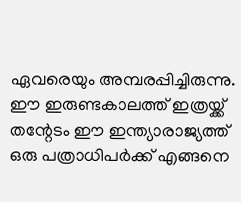ഏവരെയും അമ്പരപ്പിച്ചിരുന്നു. ഈ ഇരുണ്ടകാലത്ത് ഇത്രയ്ക്ക് തന്റേടം ഈ ഇന്ത്യാരാജ്യത്ത് ഒരു പത്രാധിപർക്ക് എങ്ങനെ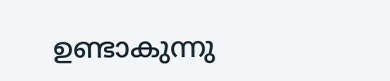ഉണ്ടാകുന്നു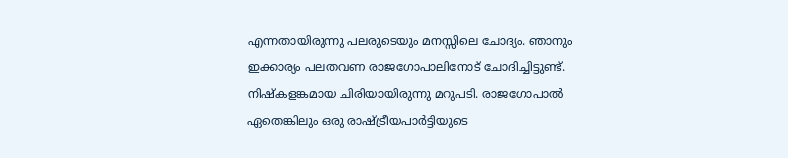എന്നതായിരുന്നു പലരുടെയും മനസ്സിലെ ചോദ്യം. ഞാനും ഇക്കാര്യം പലതവണ രാജഗോപാലിനോട് ചോദിച്ചിട്ടുണ്ട്. നിഷ്കളങ്കമായ ചിരിയായിരുന്നു മറുപടി. രാജഗോപാൽ ഏതെങ്കിലും ഒരു രാഷ്ട്രീയപാർട്ടിയുടെ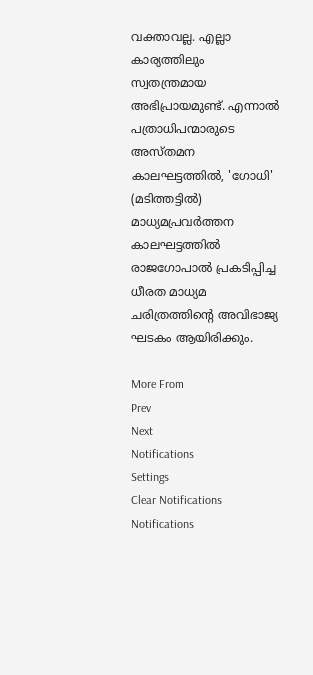വക്താവല്ല. എല്ലാ കാര്യത്തിലും സ്വതന്ത്രമായ അഭിപ്രായമുണ്ട്. എന്നാൽ പത്രാധിപന്മാരുടെ അസ്തമന കാലഘട്ടത്തിൽ, 'ഗോധി' (മടിത്തട്ടിൽ) മാധ്യമപ്രവർത്തന കാലഘട്ടത്തിൽ രാജഗോപാൽ പ്രകടിപ്പിച്ച ധീരത മാധ്യമ ചരിത്രത്തിന്റെ അവിഭാജ്യ ഘടകം ആയിരിക്കും.

More From
Prev
Next
Notifications
Settings
Clear Notifications
Notifications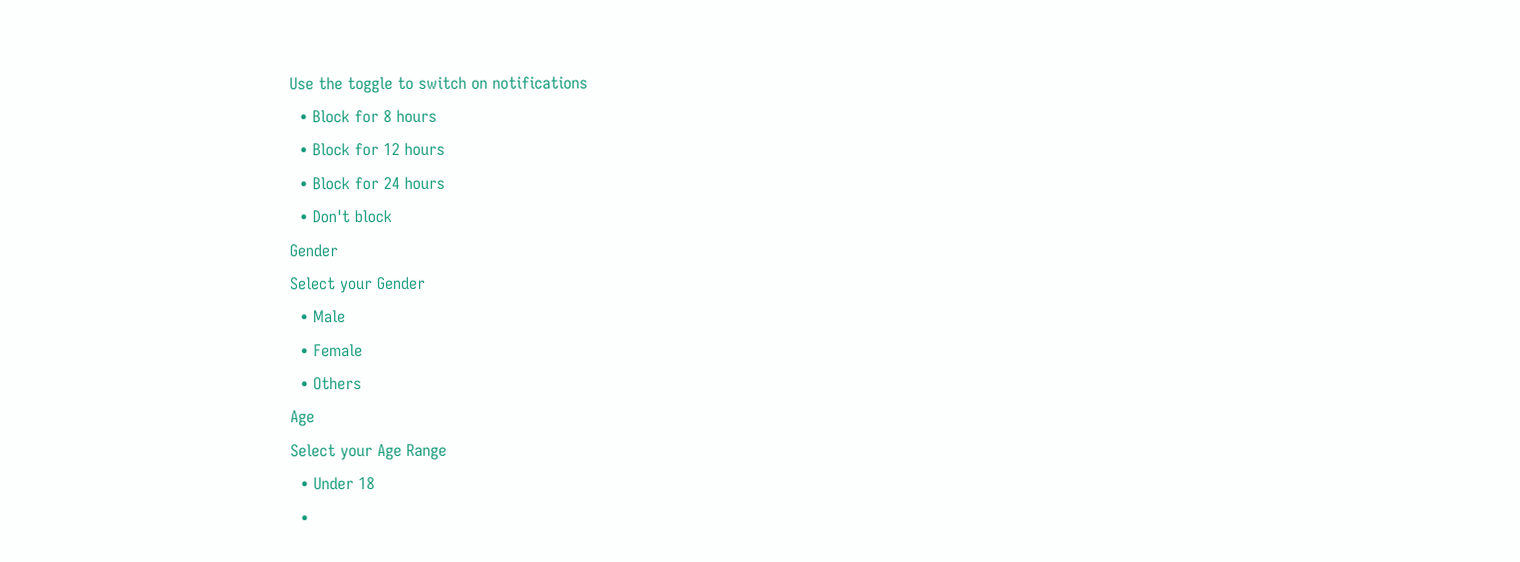Use the toggle to switch on notifications
  • Block for 8 hours
  • Block for 12 hours
  • Block for 24 hours
  • Don't block
Gender
Select your Gender
  • Male
  • Female
  • Others
Age
Select your Age Range
  • Under 18
  •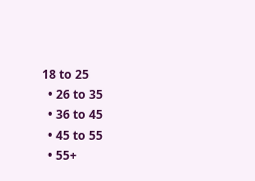18 to 25
  • 26 to 35
  • 36 to 45
  • 45 to 55
  • 55+